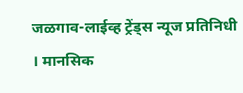जळगाव-लाईव्ह ट्रेंड्स न्यूज प्रतिनिधी । मानसिक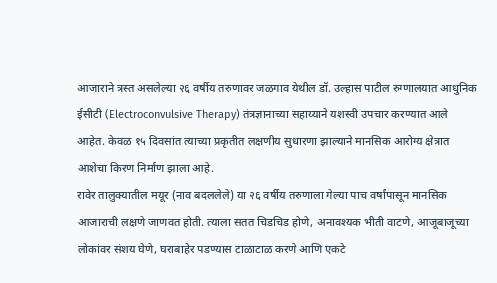आजाराने त्रस्त असलेल्या २६ वर्षीय तरुणावर जळगाव येथील डॉ. उल्हास पाटील रुग्णालयात आधुनिक ईसीटी (Electroconvulsive Therapy) तंत्रज्ञानाच्या सहाय्याने यशस्वी उपचार करण्यात आले आहेत. केवळ १५ दिवसांत त्याच्या प्रकृतीत लक्षणीय सुधारणा झाल्याने मानसिक आरोग्य क्षेत्रात आशेचा किरण निर्माण झाला आहे.
रावेर तालुक्यातील मयूर (नाव बदललेले) या २६ वर्षीय तरुणाला गेल्या पाच वर्षांपासून मानसिक आजाराची लक्षणे जाणवत होती. त्याला सतत चिडचिड होणे, अनावश्यक भीती वाटणे, आजूबाजूच्या लोकांवर संशय घेणे, घराबाहेर पडण्यास टाळाटाळ करणे आणि एकटे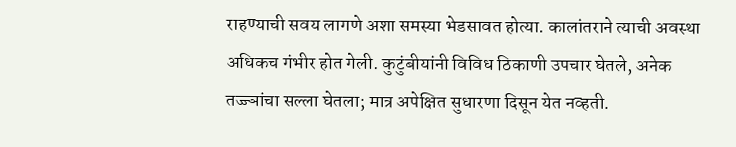राहण्याची सवय लागणे अशा समस्या भेडसावत होत्या. कालांतराने त्याची अवस्था अधिकच गंभीर होत गेली. कुटुंबीयांनी विविध ठिकाणी उपचार घेतले, अनेक तज्ज्ञांचा सल्ला घेतला; मात्र अपेक्षित सुधारणा दिसून येत नव्हती.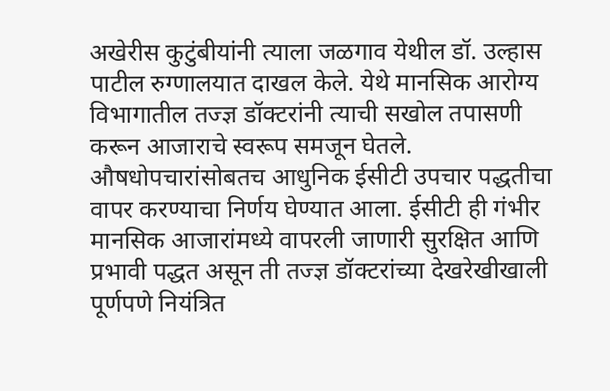अखेरीस कुटुंबीयांनी त्याला जळगाव येथील डॉ. उल्हास पाटील रुग्णालयात दाखल केले. येथे मानसिक आरोग्य विभागातील तज्ज्ञ डॉक्टरांनी त्याची सखोल तपासणी करून आजाराचे स्वरूप समजून घेतले. औषधोपचारांसोबतच आधुनिक ईसीटी उपचार पद्धतीचा वापर करण्याचा निर्णय घेण्यात आला. ईसीटी ही गंभीर मानसिक आजारांमध्ये वापरली जाणारी सुरक्षित आणि प्रभावी पद्धत असून ती तज्ज्ञ डॉक्टरांच्या देखरेखीखाली पूर्णपणे नियंत्रित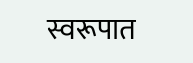स्वरूपात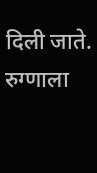दिली जाते.
रुग्णाला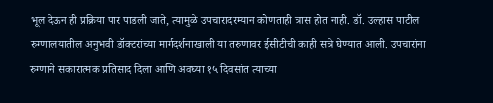भूल देऊन ही प्रक्रिया पार पाडली जाते, त्यामुळे उपचारादरम्यान कोणताही त्रास होत नाही. डॉ. उल्हास पाटील रुग्णालयातील अनुभवी डॉक्टरांच्या मार्गदर्शनाखाली या तरुणावर ईसीटीची काही सत्रे घेण्यात आली. उपचारांना रुग्णाने सकारात्मक प्रतिसाद दिला आणि अवघ्या १५ दिवसांत त्याच्या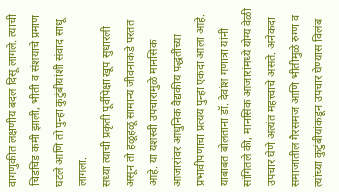वागणुकीत लक्षणीय बदल दिसू लागले. त्याची चिडचिड कमी झाली, भीती व संशयाचे प्रमाण घटले आणि तो पुन्हा कुटुंबीयांशी संवाद साधू लागला.
सध्या त्याची प्रकृती पूर्वीपेक्षा खूप सुधारली असून तो हळूहळू सामान्य जीवनाकडे परतत आहे. या यशस्वी उपचारामुळे मानसिक आजारांवर आधुनिक वैद्यकीय पद्धतींच्या प्रभावीपणाचा प्रत्यय पुन्हा एकदा आला आहे.
याबाबत बोलताना डॉ. देवांश गणात्रा यांनी सांगितले की, मानसिक आजारांमध्ये योग्य वेळी उपचार घेणे अत्यंत महत्त्वाचे असते. अनेकदा समाजातील गैरसमज आणि भीतीमुळे रुग्ण व त्यांच्या कुटुंबीयांकडून उपचार घेण्यास विलंब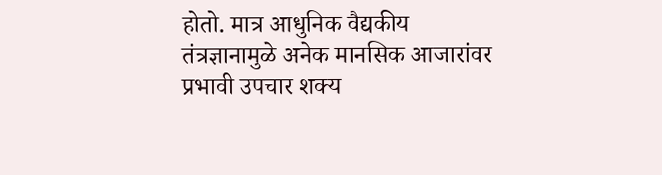होतो. मात्र आधुनिक वैद्यकीय तंत्रज्ञानामुळे अनेक मानसिक आजारांवर प्रभावी उपचार शक्य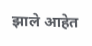झाले आहेत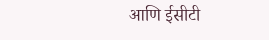आणि ईसीटी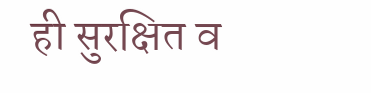ही सुरक्षित व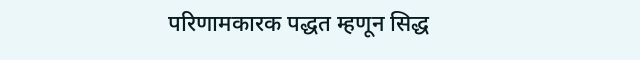परिणामकारक पद्धत म्हणून सिद्ध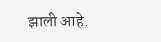झाली आहे.